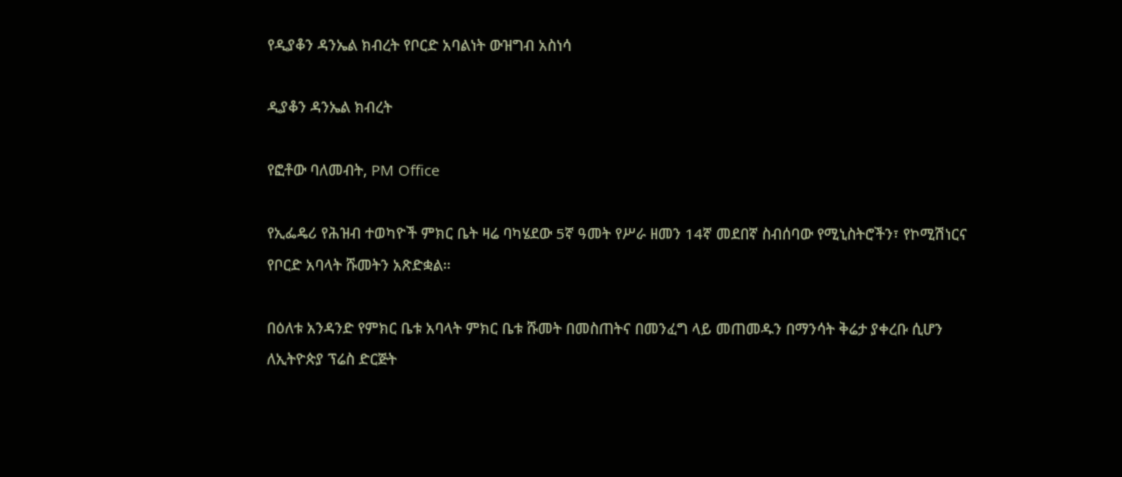የዲያቆን ዳንኤል ክብረት የቦርድ አባልነት ውዝግብ አስነሳ

ዲያቆን ዳንኤል ክብረት

የፎቶው ባለመብት, PM Office

የኢፌዴሪ የሕዝብ ተወካዮች ምክር ቤት ዛሬ ባካሄደው 5ኛ ዓመት የሥራ ዘመን 14ኛ መደበኛ ስብሰባው የሚኒስትሮችን፣ የኮሚሽነርና የቦርድ አባላት ሹመትን አጽድቋል።

በዕለቱ አንዳንድ የምክር ቤቱ አባላት ምክር ቤቱ ሹመት በመስጠትና በመንፈግ ላይ መጠመዱን በማንሳት ቅሬታ ያቀረቡ ሲሆን ለኢትዮጵያ ፕሬስ ድርጅት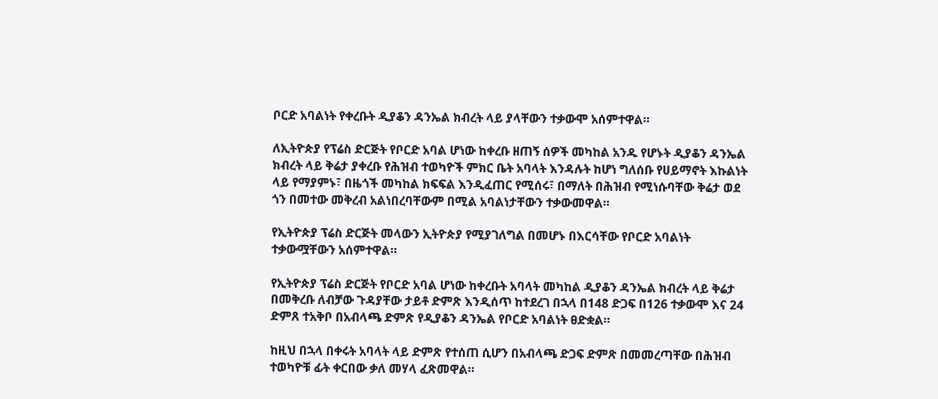ቦርድ አባልነት የቀረቡት ዲያቆን ዳንኤል ክብረት ላይ ያላቸውን ተቃውሞ አሰምተዋል።

ለኢትዮጵያ የፕሬስ ድርጅት የቦርድ አባል ሆነው ከቀረቡ ዘጠኝ ሰዎች መካከል አንዱ የሆኑት ዲያቆን ዳንኤል ክብረት ላይ ቅሬታ ያቀረቡ የሕዝብ ተወካዮች ምክር ቤት አባላት እንዳሉት ከሆነ ግለሰቡ የሀይማኖት እኩልነት ላይ የማያምኑ፣ በዜጎች መካከል ክፍፍል እንዲፈጠር የሚሰሩ፣ በማለት በሕዝብ የሚነሱባቸው ቅሬታ ወደ ጎን በመተው መቅረብ አልነበረባቸውም በሚል አባልነታቸውን ተቃውመዋል።

የኢትዮጵያ ፕሬስ ድርጅት መላውን ኢትዮጵያ የሚያገለግል በመሆኑ በእርሳቸው የቦርድ አባልነት ተቃውሟቸውን አሰምተዋል።

የኢትዮጵያ ፕሬስ ድርጅት የቦርድ አባል ሆነው ከቀረቡት አባላት መካከል ዲያቆን ዳንኤል ክብረት ላይ ቅሬታ በመቅረቡ ለብቻው ጉዳያቸው ታይቶ ድምጽ እንዲሰጥ ከተደረገ በኋላ በ148 ድጋፍ በ126 ተቃውሞ እና 24 ድምጸ ተአቅቦ በአብላጫ ድምጽ የዲያቆን ዳንኤል የቦርድ አባልነት ፀድቋል።

ከዚህ በኋላ በቀሩት አባላት ላይ ድምጽ የተሰጠ ሲሆን በአብላጫ ድጋፍ ድምጽ በመመረጣቸው በሕዝብ ተወካዮቹ ፊት ቀርበው ቃለ መሃላ ፈጽመዋል።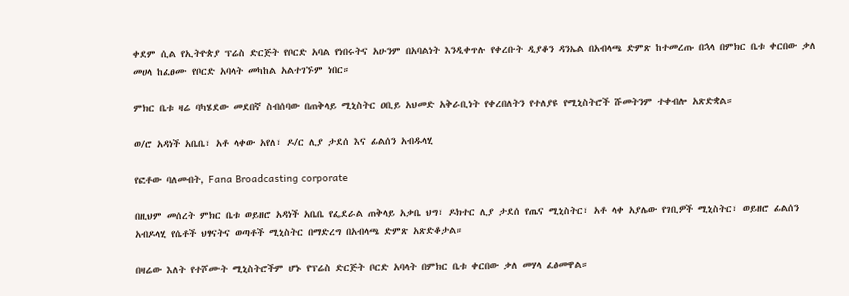ቀደም ሲል የኢትዮጵያ ፕሬስ ድርጅት የቦርድ አባል የነበሩትና አሁንም በአባልነት እንዲቀጥሉ የቀረቡት ዲያቆን ዳንኤል በአብላጫ ድምጽ ከተመረጡ በኋላ በምክር ቤቱ ቀርበው ቃለ መሀላ ከፈፀሙ የቦርድ አባላት መካከል አልተገኙም ነበር።

ምክር ቤቱ ዛሬ ባካሄደው መደበኛ ስብሰባው በጠቅላይ ሚኒስትር ዐቢይ አህመድ አቅራቢነት የቀረበለትን የተለያዩ የሚኒስትሮች ሹመትንም ተቀብሎ አጽድቋል።

ወ/ሮ አዳነች አቤቤ፣ አቶ ላቀው አየለ፣ ዶ/ር ሊያ ታደሰ እና ፊልሰን አብዱላሂ

የፎቶው ባለመብት, Fana Broadcasting corporate

በዚህም መሰረት ምክር ቤቱ ወይዘሮ አዳነች አቤቤ የፌደራል ጠቅላይ አቃቤ ህግ፣ ዶክተር ሊያ ታደሰ የጤና ሚኒስትር፣ አቶ ላቀ አያሌው የገቢዎች ሚኒስትር፣ ወይዘሮ ፊልሰን አብዶላሂ የሴቶች ህፃናትና ወጣቶች ሚኒስትር በማድረግ በአብላጫ ድምጽ አጽድቆታል።

በዛሬው እለት የተሾሙት ሚኒስትሮችም ሆኑ የፕሬስ ድርጅት ቦርድ አባላት በምክር ቤቱ ቀርበው ቃለ መሃላ ፈፅመዋል።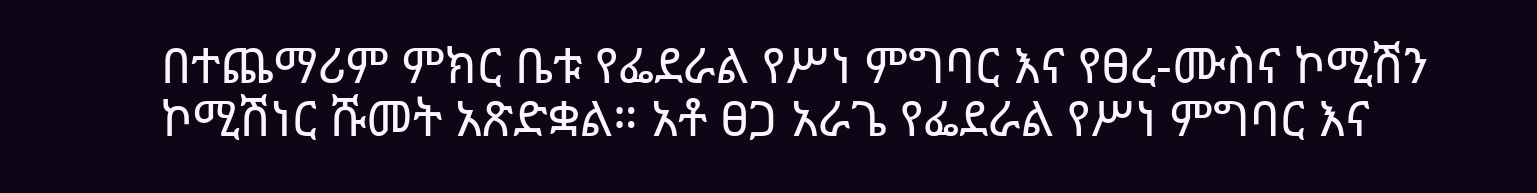በተጨማሪም ምክር ቤቱ የፌደራል የሥነ ምግባር እና የፀረ-ሙስና ኮሚሽን ኮሚሽነር ሹመት አጽድቋል። አቶ ፀጋ አራጌ የፌደራል የሥነ ምግባር እና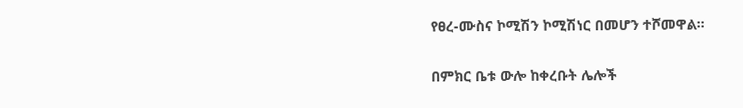የፀረ-ሙስና ኮሚሽን ኮሚሽነር በመሆን ተሾመዋል።

በምክር ቤቱ ውሎ ከቀረቡት ሌሎች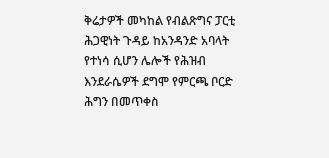ቅሬታዎች መካከል የብልጽግና ፓርቲ ሕጋዊነት ጉዳይ ከአንዳንድ አባላት የተነሳ ሲሆን ሌሎች የሕዝብ እንደራሴዎች ደግሞ የምርጫ ቦርድ ሕግን በመጥቀስ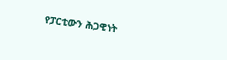የፓርቲውን ሕጋዊነት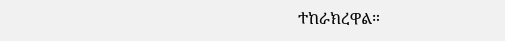ተከራክረዋል።